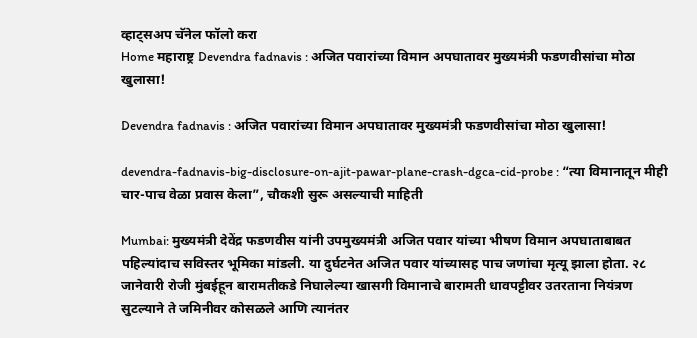व्हाट्सअप चॅनेल फॉलो करा
Home महाराष्ट्र Devendra fadnavis : अजित पवारांच्या विमान अपघातावर मुख्यमंत्री फडणवीसांचा मोठा खुलासा!

Devendra fadnavis : अजित पवारांच्या विमान अपघातावर मुख्यमंत्री फडणवीसांचा मोठा खुलासा!

devendra-fadnavis-big-disclosure-on-ajit-pawar-plane-crash-dgca-cid-probe : “त्या विमानातून मीही चार-पाच वेळा प्रवास केला”, चौकशी सुरू असल्याची माहिती

Mumbai: मुख्यमंत्री देवेंद्र फडणवीस यांनी उपमुख्यमंत्री अजित पवार यांच्या भीषण विमान अपघाताबाबत पहिल्यांदाच सविस्तर भूमिका मांडली. या दुर्घटनेत अजित पवार यांच्यासह पाच जणांचा मृत्यू झाला होता. २८ जानेवारी रोजी मुंबईहून बारामतीकडे निघालेल्या खासगी विमानाचे बारामती धावपट्टीवर उतरताना नियंत्रण सुटल्याने ते जमिनीवर कोसळले आणि त्यानंतर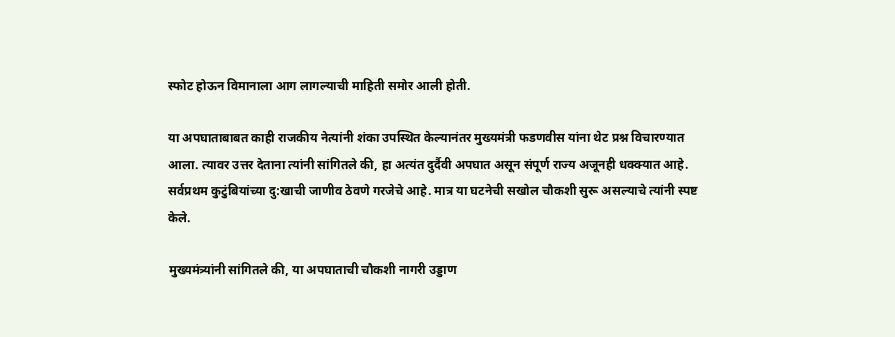स्फोट होऊन विमानाला आग लागल्याची माहिती समोर आली होती.

या अपघाताबाबत काही राजकीय नेत्यांनी शंका उपस्थित केल्यानंतर मुख्यमंत्री फडणवीस यांना थेट प्रश्न विचारण्यात आला. त्यावर उत्तर देताना त्यांनी सांगितले की, हा अत्यंत दुर्दैवी अपघात असून संपूर्ण राज्य अजूनही धक्क्यात आहे. सर्वप्रथम कुटुंबियांच्या दु:खाची जाणीव ठेवणे गरजेचे आहे. मात्र या घटनेची सखोल चौकशी सुरू असल्याचे त्यांनी स्पष्ट केले.

मुख्यमंत्र्यांनी सांगितले की, या अपघाताची चौकशी नागरी उड्डाण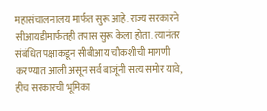महासंचालनालय मार्फत सुरू आहे. राज्य सरकारने सीआयडीमार्फतही तपास सुरू केला होता. त्यानंतर संबंधित पक्षाकडून सीबीआय चौकशीची मागणी करण्यात आली असून सर्व बाजूंनी सत्य समोर यावे, हीच सरकारची भूमिका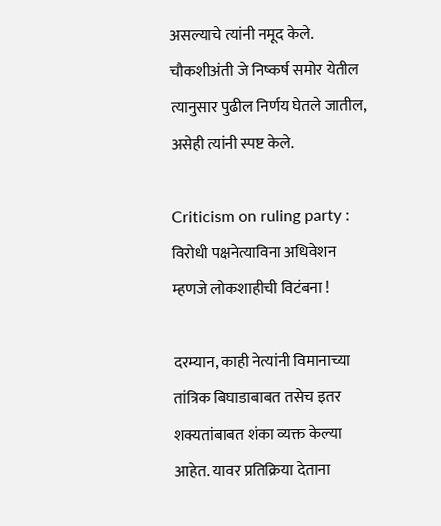असल्याचे त्यांनी नमूद केले. चौकशीअंती जे निष्कर्ष समोर येतील त्यानुसार पुढील निर्णय घेतले जातील, असेही त्यांनी स्पष्ट केले.

Criticism on ruling party : विरोधी पक्षनेत्याविना अधिवेशन म्हणजे लोकशाहीची विटंबना !

दरम्यान, काही नेत्यांनी विमानाच्या तांत्रिक बिघाडाबाबत तसेच इतर शक्यतांबाबत शंका व्यक्त केल्या आहेत. यावर प्रतिक्रिया देताना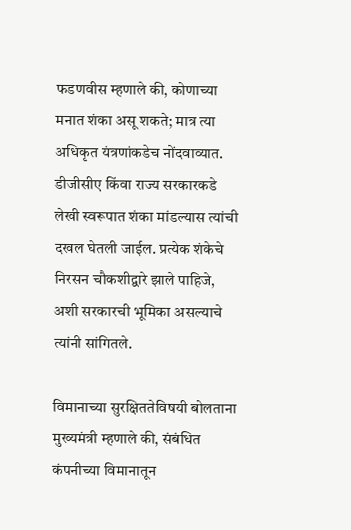फडणवीस म्हणाले की, कोणाच्या मनात शंका असू शकते; मात्र त्या अधिकृत यंत्रणांकडेच नोंदवाव्यात. डीजीसीए किंवा राज्य सरकारकडे लेखी स्वरूपात शंका मांडल्यास त्यांची दखल घेतली जाईल. प्रत्येक शंकेचे निरसन चौकशीद्वारे झाले पाहिजे, अशी सरकारची भूमिका असल्याचे त्यांनी सांगितले.

विमानाच्या सुरक्षिततेविषयी बोलताना मुख्यमंत्री म्हणाले की, संबंधित कंपनीच्या विमानातून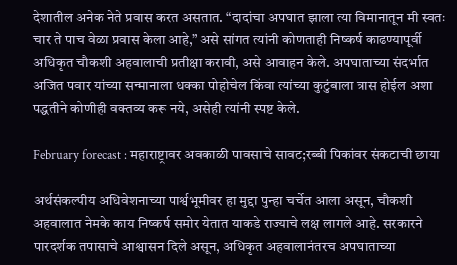देशातील अनेक नेते प्रवास करत असतात. “दादांचा अपघात झाला त्या विमानातून मी स्वतः चार ते पाच वेळा प्रवास केला आहे,” असे सांगत त्यांनी कोणताही निष्कर्ष काढण्यापूर्वी अधिकृत चौकशी अहवालाची प्रतीक्षा करावी, असे आवाहन केले. अपघाताच्या संदर्भात अजित पवार यांच्या सन्मानाला धक्का पोहोचेल किंवा त्यांच्या कुटुंबाला त्रास होईल अशा पद्धतीने कोणीही वक्तव्य करू नये, असेही त्यांनी स्पष्ट केले.

February forecast : महाराष्ट्रावर अवकाळी पावसाचे सावट;रब्बी पिकांवर संकटाची छाया

अर्थसंकल्पीय अधिवेशनाच्या पार्श्वभूमीवर हा मुद्दा पुन्हा चर्चेत आला असून, चौकशी अहवालात नेमके काय निष्कर्ष समोर येतात याकडे राज्याचे लक्ष लागले आहे. सरकारने पारदर्शक तपासाचे आश्वासन दिले असून, अधिकृत अहवालानंतरच अपघाताच्या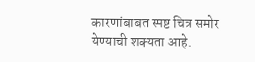कारणांबाबत स्पष्ट चित्र समोर येण्याची शक्यता आहे.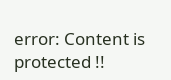error: Content is protected !!